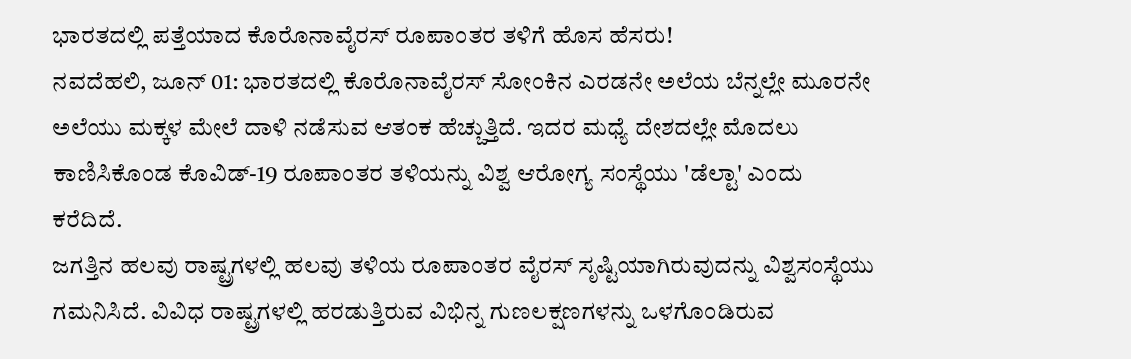ಭಾರತದಲ್ಲಿ ಪತ್ತೆಯಾದ ಕೊರೊನಾವೈರಸ್ ರೂಪಾಂತರ ತಳಿಗೆ ಹೊಸ ಹೆಸರು!
ನವದೆಹಲಿ, ಜೂನ್ 01: ಭಾರತದಲ್ಲಿ ಕೊರೊನಾವೈರಸ್ ಸೋಂಕಿನ ಎರಡನೇ ಅಲೆಯ ಬೆನ್ನಲ್ಲೇ ಮೂರನೇ ಅಲೆಯು ಮಕ್ಕಳ ಮೇಲೆ ದಾಳಿ ನಡೆಸುವ ಆತಂಕ ಹೆಚ್ಚುತ್ತಿದೆ. ಇದರ ಮಧ್ಯೆ ದೇಶದಲ್ಲೇ ಮೊದಲು ಕಾಣಿಸಿಕೊಂಡ ಕೊವಿಡ್-19 ರೂಪಾಂತರ ತಳಿಯನ್ನು ವಿಶ್ವ ಆರೋಗ್ಯ ಸಂಸ್ಥೆಯು 'ಡೆಲ್ಟಾ' ಎಂದು ಕರೆದಿದೆ.
ಜಗತ್ತಿನ ಹಲವು ರಾಷ್ಟ್ರಗಳಲ್ಲಿ ಹಲವು ತಳಿಯ ರೂಪಾಂತರ ವೈರಸ್ ಸೃಷ್ಟಿಯಾಗಿರುವುದನ್ನು ವಿಶ್ವಸಂಸ್ಥೆಯು ಗಮನಿಸಿದೆ. ವಿವಿಧ ರಾಷ್ಟ್ರಗಳಲ್ಲಿ ಹರಡುತ್ತಿರುವ ವಿಭಿನ್ನ ಗುಣಲಕ್ಷಣಗಳನ್ನು ಒಳಗೊಂಡಿರುವ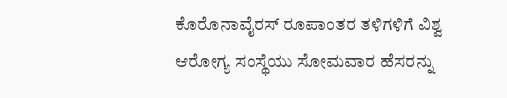ಕೊರೊನಾವೈರಸ್ ರೂಪಾಂತರ ತಳಿಗಳಿಗೆ ವಿಶ್ವ ಆರೋಗ್ಯ ಸಂಸ್ಥೆಯು ಸೋಮವಾರ ಹೆಸರನ್ನು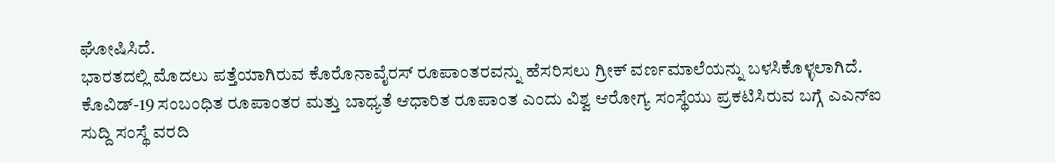ಘೋಷಿಸಿದೆ.
ಭಾರತದಲ್ಲಿ ಮೊದಲು ಪತ್ತೆಯಾಗಿರುವ ಕೊರೊನಾವೈರಸ್ ರೂಪಾಂತರವನ್ನು ಹೆಸರಿಸಲು ಗ್ರೀಕ್ ವರ್ಣಮಾಲೆಯನ್ನು ಬಳಸಿಕೊಳ್ಳಲಾಗಿದೆ. ಕೊವಿಡ್-19 ಸಂಬಂಧಿತ ರೂಪಾಂತರ ಮತ್ತು ಬಾಧ್ಯತೆ ಆಧಾರಿತ ರೂಪಾಂತ ಎಂದು ವಿಶ್ವ ಆರೋಗ್ಯ ಸಂಸ್ಥೆಯು ಪ್ರಕಟಿಸಿರುವ ಬಗ್ಗೆ ಎಎನ್ಐ ಸುದ್ದಿ ಸಂಸ್ಥೆ ವರದಿ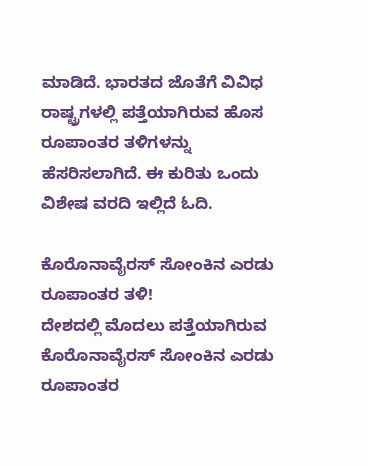ಮಾಡಿದೆ. ಭಾರತದ ಜೊತೆಗೆ ವಿವಿಧ ರಾಷ್ಟ್ರಗಳಲ್ಲಿ ಪತ್ತೆಯಾಗಿರುವ ಹೊಸ ರೂಪಾಂತರ ತಳಿಗಳನ್ನು ಹೆಸರಿಸಲಾಗಿದೆ. ಈ ಕುರಿತು ಒಂದು ವಿಶೇಷ ವರದಿ ಇಲ್ಲಿದೆ ಓದಿ.

ಕೊರೊನಾವೈರಸ್ ಸೋಂಕಿನ ಎರಡು ರೂಪಾಂತರ ತಳಿ!
ದೇಶದಲ್ಲಿ ಮೊದಲು ಪತ್ತೆಯಾಗಿರುವ ಕೊರೊನಾವೈರಸ್ ಸೋಂಕಿನ ಎರಡು ರೂಪಾಂತರ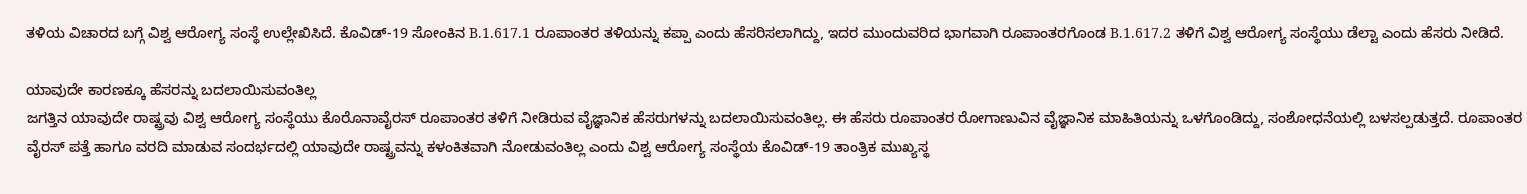ತಳಿಯ ವಿಚಾರದ ಬಗ್ಗೆ ವಿಶ್ವ ಆರೋಗ್ಯ ಸಂಸ್ಥೆ ಉಲ್ಲೇಖಿಸಿದೆ. ಕೊವಿಡ್-19 ಸೋಂಕಿನ B.1.617.1 ರೂಪಾಂತರ ತಳಿಯನ್ನು ಕಪ್ಪಾ ಎಂದು ಹೆಸರಿಸಲಾಗಿದ್ದು, ಇದರ ಮುಂದುವರಿದ ಭಾಗವಾಗಿ ರೂಪಾಂತರಗೊಂಡ B.1.617.2 ತಳಿಗೆ ವಿಶ್ವ ಆರೋಗ್ಯ ಸಂಸ್ಥೆಯು ಡೆಲ್ಟಾ ಎಂದು ಹೆಸರು ನೀಡಿದೆ.

ಯಾವುದೇ ಕಾರಣಕ್ಕೂ ಹೆಸರನ್ನು ಬದಲಾಯಿಸುವಂತಿಲ್ಲ
ಜಗತ್ತಿನ ಯಾವುದೇ ರಾಷ್ಟ್ರವು ವಿಶ್ವ ಆರೋಗ್ಯ ಸಂಸ್ಥೆಯು ಕೊರೊನಾವೈರಸ್ ರೂಪಾಂತರ ತಳಿಗೆ ನೀಡಿರುವ ವೈಜ್ಞಾನಿಕ ಹೆಸರುಗಳನ್ನು ಬದಲಾಯಿಸುವಂತಿಲ್ಲ. ಈ ಹೆಸರು ರೂಪಾಂತರ ರೋಗಾಣುವಿನ ವೈಜ್ಞಾನಿಕ ಮಾಹಿತಿಯನ್ನು ಒಳಗೊಂಡಿದ್ದು, ಸಂಶೋಧನೆಯಲ್ಲಿ ಬಳಸಲ್ಪಡುತ್ತದೆ. ರೂಪಾಂತರ ವೈರಸ್ ಪತ್ತೆ ಹಾಗೂ ವರದಿ ಮಾಡುವ ಸಂದರ್ಭದಲ್ಲಿ ಯಾವುದೇ ರಾಷ್ಟ್ರವನ್ನು ಕಳಂಕಿತವಾಗಿ ನೋಡುವಂತಿಲ್ಲ ಎಂದು ವಿಶ್ವ ಆರೋಗ್ಯ ಸಂಸ್ಥೆಯ ಕೊವಿಡ್-19 ತಾಂತ್ರಿಕ ಮುಖ್ಯಸ್ಥ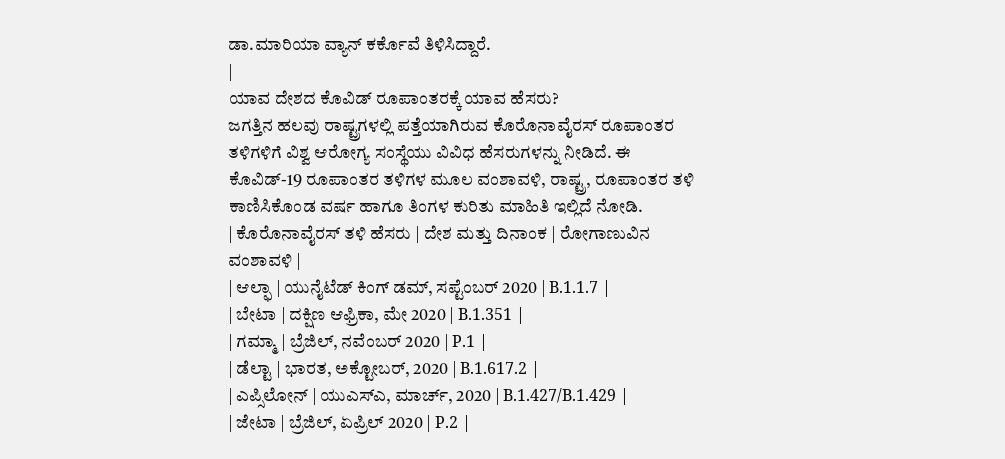ಡಾ.ಮಾರಿಯಾ ವ್ಯಾನ್ ಕರ್ಕೊವೆ ತಿಳಿಸಿದ್ದಾರೆ.
|
ಯಾವ ದೇಶದ ಕೊವಿಡ್ ರೂಪಾಂತರಕ್ಕೆ ಯಾವ ಹೆಸರು?
ಜಗತ್ತಿನ ಹಲವು ರಾಷ್ಟ್ರಗಳಲ್ಲಿ ಪತ್ತೆಯಾಗಿರುವ ಕೊರೊನಾವೈರಸ್ ರೂಪಾಂತರ ತಳಿಗಳಿಗೆ ವಿಶ್ವ ಆರೋಗ್ಯ ಸಂಸ್ಥೆಯು ವಿವಿಧ ಹೆಸರುಗಳನ್ನು ನೀಡಿದೆ. ಈ ಕೊವಿಡ್-19 ರೂಪಾಂತರ ತಳಿಗಳ ಮೂಲ ವಂಶಾವಳಿ, ರಾಷ್ಟ್ರ, ರೂಪಾಂತರ ತಳಿ ಕಾಣಿಸಿಕೊಂಡ ವರ್ಷ ಹಾಗೂ ತಿಂಗಳ ಕುರಿತು ಮಾಹಿತಿ ಇಲ್ಲಿದೆ ನೋಡಿ.
| ಕೊರೊನಾವೈರಸ್ ತಳಿ ಹೆಸರು | ದೇಶ ಮತ್ತು ದಿನಾಂಕ | ರೋಗಾಣುವಿನ ವಂಶಾವಳಿ |
| ಆಲ್ಫಾ | ಯುನೈಟೆಡ್ ಕಿಂಗ್ ಡಮ್, ಸಪ್ಟೆಂಬರ್ 2020 | B.1.1.7 |
| ಬೇಟಾ | ದಕ್ಷಿಣ ಆಫ್ರಿಕಾ, ಮೇ 2020 | B.1.351 |
| ಗಮ್ಮಾ | ಬ್ರೆಜಿಲ್, ನವೆಂಬರ್ 2020 | P.1 |
| ಡೆಲ್ಟಾ | ಭಾರತ, ಅಕ್ಟೋಬರ್, 2020 | B.1.617.2 |
| ಎಪ್ಸಿಲೋನ್ | ಯುಎಸ್ಎ, ಮಾರ್ಚ್, 2020 | B.1.427/B.1.429 |
| ಜೇಟಾ | ಬ್ರೆಜಿಲ್, ಏಪ್ರಿಲ್ 2020 | P.2 |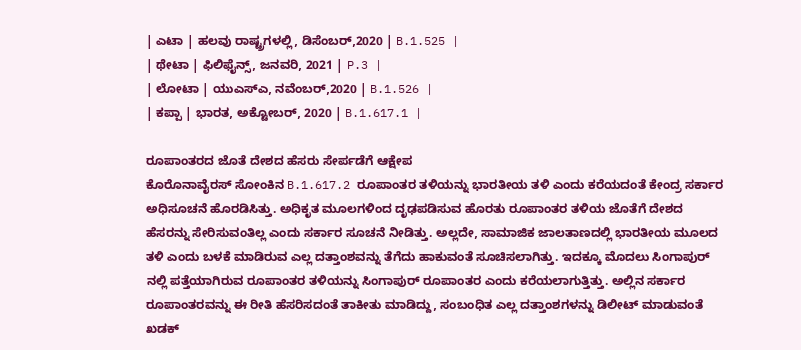| ಎಟಾ | ಹಲವು ರಾಷ್ಟ್ರಗಳಲ್ಲಿ, ಡಿಸೆಂಬರ್,2020 | B.1.525 |
| ಥೇಟಾ | ಫಿಲಿಫೈನ್ಸ್, ಜನವರಿ, 2021 | P.3 |
| ಲೋಟಾ | ಯುಎಸ್ಎ, ನವೆಂಬರ್,2020 | B.1.526 |
| ಕಪ್ಪಾ | ಭಾರತ, ಅಕ್ಟೋಬರ್, 2020 | B.1.617.1 |

ರೂಪಾಂತರದ ಜೊತೆ ದೇಶದ ಹೆಸರು ಸೇರ್ಪಡೆಗೆ ಆಕ್ಷೇಪ
ಕೊರೊನಾವೈರಸ್ ಸೋಂಕಿನ B.1.617.2 ರೂಪಾಂತರ ತಳಿಯನ್ನು ಭಾರತೀಯ ತಳಿ ಎಂದು ಕರೆಯದಂತೆ ಕೇಂದ್ರ ಸರ್ಕಾರ ಅಧಿಸೂಚನೆ ಹೊರಡಿಸಿತ್ತು. ಅಧಿಕೃತ ಮೂಲಗಳಿಂದ ದೃಢಪಡಿಸುವ ಹೊರತು ರೂಪಾಂತರ ತಳಿಯ ಜೊತೆಗೆ ದೇಶದ ಹೆಸರನ್ನು ಸೇರಿಸುವಂತಿಲ್ಲ ಎಂದು ಸರ್ಕಾರ ಸೂಚನೆ ನೀಡಿತ್ತು. ಅಲ್ಲದೇ, ಸಾಮಾಜಿಕ ಜಾಲತಾಣದಲ್ಲಿ ಭಾರತೀಯ ಮೂಲದ ತಳಿ ಎಂದು ಬಳಕೆ ಮಾಡಿರುವ ಎಲ್ಲ ದತ್ತಾಂಶವನ್ನು ತೆಗೆದು ಹಾಕುವಂತೆ ಸೂಚಿಸಲಾಗಿತ್ತು. ಇದಕ್ಕೂ ಮೊದಲು ಸಿಂಗಾಪುರ್ ನಲ್ಲಿ ಪತ್ತೆಯಾಗಿರುವ ರೂಪಾಂತರ ತಳಿಯನ್ನು ಸಿಂಗಾಪುರ್ ರೂಪಾಂತರ ಎಂದು ಕರೆಯಲಾಗುತ್ತಿತ್ತು. ಅಲ್ಲಿನ ಸರ್ಕಾರ ರೂಪಾಂತರವನ್ನು ಈ ರೀತಿ ಹೆಸರಿಸದಂತೆ ತಾಕೀತು ಮಾಡಿದ್ದು, ಸಂಬಂಧಿತ ಎಲ್ಲ ದತ್ತಾಂಶಗಳನ್ನು ಡಿಲೀಟ್ ಮಾಡುವಂತೆ ಖಡಕ್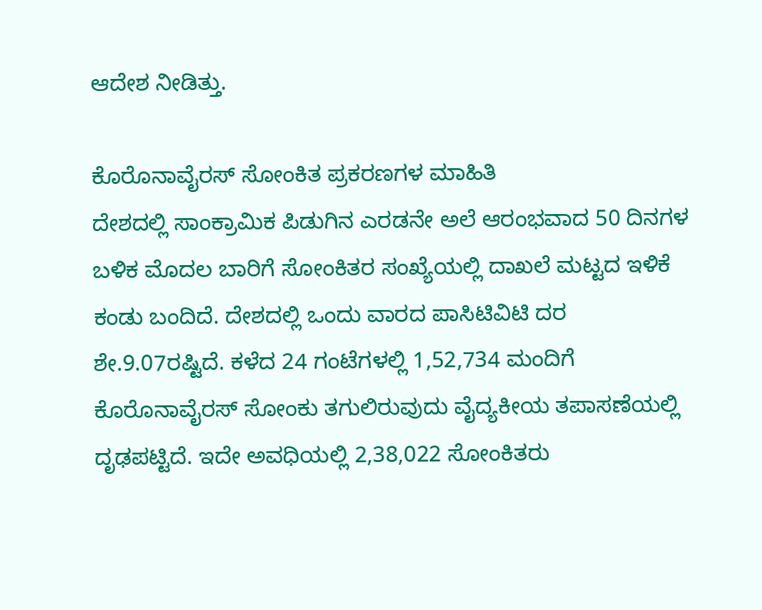ಆದೇಶ ನೀಡಿತ್ತು.

ಕೊರೊನಾವೈರಸ್ ಸೋಂಕಿತ ಪ್ರಕರಣಗಳ ಮಾಹಿತಿ
ದೇಶದಲ್ಲಿ ಸಾಂಕ್ರಾಮಿಕ ಪಿಡುಗಿನ ಎರಡನೇ ಅಲೆ ಆರಂಭವಾದ 50 ದಿನಗಳ ಬಳಿಕ ಮೊದಲ ಬಾರಿಗೆ ಸೋಂಕಿತರ ಸಂಖ್ಯೆಯಲ್ಲಿ ದಾಖಲೆ ಮಟ್ಟದ ಇಳಿಕೆ ಕಂಡು ಬಂದಿದೆ. ದೇಶದಲ್ಲಿ ಒಂದು ವಾರದ ಪಾಸಿಟಿವಿಟಿ ದರ ಶೇ.9.07ರಷ್ಟಿದೆ. ಕಳೆದ 24 ಗಂಟೆಗಳಲ್ಲಿ 1,52,734 ಮಂದಿಗೆ ಕೊರೊನಾವೈರಸ್ ಸೋಂಕು ತಗುಲಿರುವುದು ವೈದ್ಯಕೀಯ ತಪಾಸಣೆಯಲ್ಲಿ ದೃಢಪಟ್ಟಿದೆ. ಇದೇ ಅವಧಿಯಲ್ಲಿ 2,38,022 ಸೋಂಕಿತರು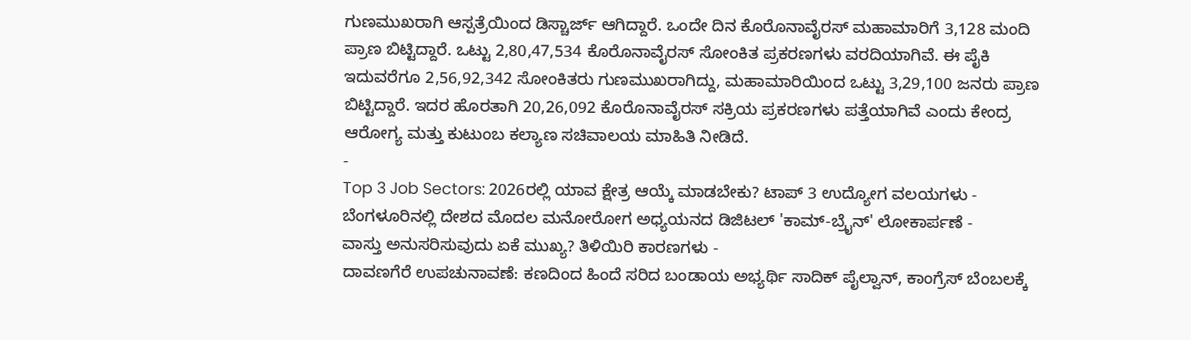ಗುಣಮುಖರಾಗಿ ಆಸ್ಪತ್ರೆಯಿಂದ ಡಿಸ್ಚಾರ್ಜ್ ಆಗಿದ್ದಾರೆ. ಒಂದೇ ದಿನ ಕೊರೊನಾವೈರಸ್ ಮಹಾಮಾರಿಗೆ 3,128 ಮಂದಿ ಪ್ರಾಣ ಬಿಟ್ಟಿದ್ದಾರೆ. ಒಟ್ಟು 2,80,47,534 ಕೊರೊನಾವೈರಸ್ ಸೋಂಕಿತ ಪ್ರಕರಣಗಳು ವರದಿಯಾಗಿವೆ. ಈ ಪೈಕಿ ಇದುವರೆಗೂ 2,56,92,342 ಸೋಂಕಿತರು ಗುಣಮುಖರಾಗಿದ್ದು, ಮಹಾಮಾರಿಯಿಂದ ಒಟ್ಟು 3,29,100 ಜನರು ಪ್ರಾಣ ಬಿಟ್ಟಿದ್ದಾರೆ. ಇದರ ಹೊರತಾಗಿ 20,26,092 ಕೊರೊನಾವೈರಸ್ ಸಕ್ರಿಯ ಪ್ರಕರಣಗಳು ಪತ್ತೆಯಾಗಿವೆ ಎಂದು ಕೇಂದ್ರ ಆರೋಗ್ಯ ಮತ್ತು ಕುಟುಂಬ ಕಲ್ಯಾಣ ಸಚಿವಾಲಯ ಮಾಹಿತಿ ನೀಡಿದೆ.
-
Top 3 Job Sectors: 2026ರಲ್ಲಿ ಯಾವ ಕ್ಷೇತ್ರ ಆಯ್ಕೆ ಮಾಡಬೇಕು? ಟಾಪ್ 3 ಉದ್ಯೋಗ ವಲಯಗಳು -
ಬೆಂಗಳೂರಿನಲ್ಲಿ ದೇಶದ ಮೊದಲ ಮನೋರೋಗ ಅಧ್ಯಯನದ ಡಿಜಿಟಲ್ 'ಕಾಮ್-ಬ್ರೈನ್' ಲೋಕಾರ್ಪಣೆ -
ವಾಸ್ತು ಅನುಸರಿಸುವುದು ಏಕೆ ಮುಖ್ಯ? ತಿಳಿಯಿರಿ ಕಾರಣಗಳು -
ದಾವಣಗೆರೆ ಉಪಚುನಾವಣೆ: ಕಣದಿಂದ ಹಿಂದೆ ಸರಿದ ಬಂಡಾಯ ಅಭ್ಯರ್ಥಿ ಸಾದಿಕ್ ಪೈಲ್ವಾನ್, ಕಾಂಗ್ರೆಸ್ ಬೆಂಬಲಕ್ಕೆ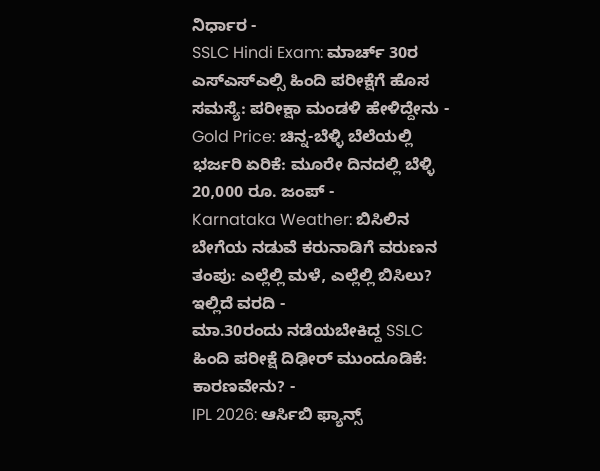ನಿರ್ಧಾರ -
SSLC Hindi Exam: ಮಾರ್ಚ್ 30ರ ಎಸ್ಎಸ್ಎಲ್ಸಿ ಹಿಂದಿ ಪರೀಕ್ಷೆಗೆ ಹೊಸ ಸಮಸ್ಯೆ: ಪರೀಕ್ಷಾ ಮಂಡಳಿ ಹೇಳಿದ್ದೇನು -
Gold Price: ಚಿನ್ನ-ಬೆಳ್ಳಿ ಬೆಲೆಯಲ್ಲಿ ಭರ್ಜರಿ ಏರಿಕೆ: ಮೂರೇ ದಿನದಲ್ಲಿ ಬೆಳ್ಳಿ 20,000 ರೂ. ಜಂಪ್ -
Karnataka Weather: ಬಿಸಿಲಿನ ಬೇಗೆಯ ನಡುವೆ ಕರುನಾಡಿಗೆ ವರುಣನ ತಂಪು: ಎಲ್ಲೆಲ್ಲಿ ಮಳೆ, ಎಲ್ಲೆಲ್ಲಿ ಬಿಸಿಲು? ಇಲ್ಲಿದೆ ವರದಿ -
ಮಾ.30ರಂದು ನಡೆಯಬೇಕಿದ್ದ SSLC ಹಿಂದಿ ಪರೀಕ್ಷೆ ದಿಢೀರ್ ಮುಂದೂಡಿಕೆ: ಕಾರಣವೇನು? -
IPL 2026: ಆರ್ಸಿಬಿ ಫ್ಯಾನ್ಸ್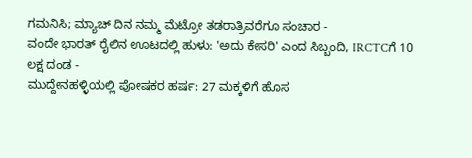ಗಮನಿಸಿ; ಮ್ಯಾಚ್ ದಿನ ನಮ್ಮ ಮೆಟ್ರೋ ತಡರಾತ್ರಿವರೆಗೂ ಸಂಚಾರ -
ವಂದೇ ಭಾರತ್ ರೈಲಿನ ಊಟದಲ್ಲಿ ಹುಳು: 'ಅದು ಕೇಸರಿ' ಎಂದ ಸಿಬ್ಬಂದಿ, IRCTCಗೆ 10 ಲಕ್ಷ ದಂಡ -
ಮುದ್ದೇನಹಳ್ಳಿಯಲ್ಲಿ ಪೋಷಕರ ಹರ್ಷ: 27 ಮಕ್ಕಳಿಗೆ ಹೊಸ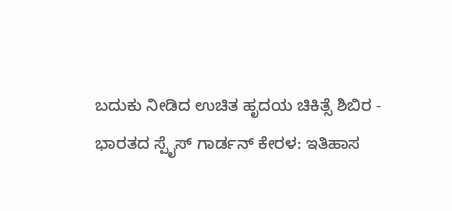ಬದುಕು ನೀಡಿದ ಉಚಿತ ಹೃದಯ ಚಿಕಿತ್ಸೆ ಶಿಬಿರ -
ಭಾರತದ ಸ್ಪೈಸ್ ಗಾರ್ಡನ್ ಕೇರಳ: ಇತಿಹಾಸ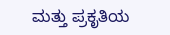ಮತ್ತು ಪ್ರಕೃತಿಯ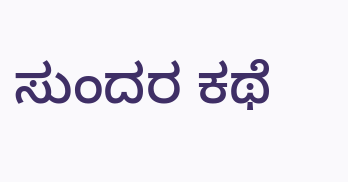ಸುಂದರ ಕಥೆ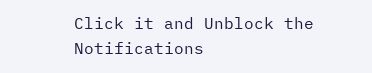Click it and Unblock the Notifications